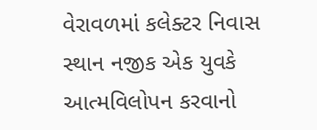વેરાવળમાં કલેક્ટર નિવાસ સ્થાન નજીક એક યુવકે આત્મવિલોપન કરવાનો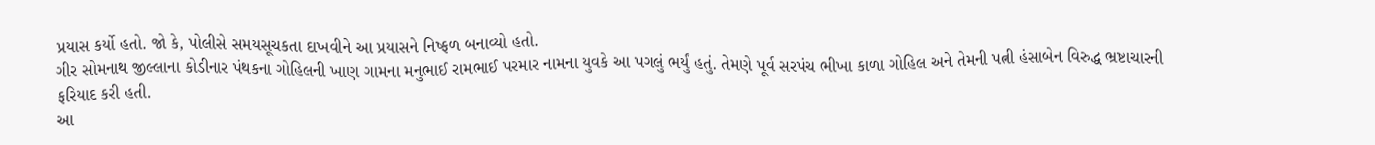પ્રયાસ કર્યો હતો. જો કે, પોલીસે સમયસૂચકતા દાખવીને આ પ્રયાસને નિષ્ફળ બનાવ્યો હતો.
ગીર સોમનાથ જીલ્લાના કોડીનાર પંથકના ગોહિલની ખાણ ગામના મનુભાઈ રામભાઈ પરમાર નામના યુવકે આ પગલું ભર્યું હતું. તેમણે પૂર્વ સરપંચ ભીખા કાળા ગોહિલ અને તેમની પત્ની હંસાબેન વિરુદ્ધ ભ્રષ્ટાચારની ફરિયાદ કરી હતી.
આ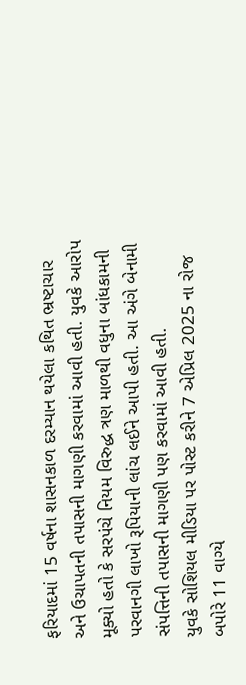ફરિયાદમાં 15 વર્ષના શાસનકાળ દરમ્યાન થયેલા કથિત ભ્રષ્ટાચાર અને ઉચાપતની તપાસની માગણી કરવામાં આવી હતી. યુવકે આરોપ મૂક્યો હતો કે સરપંચે નિયમ વિરુદ્ધ ત્રણ માળથી વધુના બાંધકામની પરવાનગી લાખો રૂપિયાની લાંચ લઈને આપી હતી. આ અંગે બેનામી સંપત્તિની તપાસની માગણી પણ કરવામાં આવી હતી.
યુવકે સોશિયલ મીડિયા પર પોસ્ટ કરીને 7 એપ્રિલ 2025 ના રોજ બપોરે 11 વાગ્યે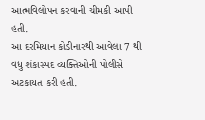આત્મવિલોપન કરવાની ચીમકી આપી હતી.
આ દરમિયાન કોડીનારથી આવેલા 7 થી વધુ શંકાસ્પદ વ્યક્તિઓની પોલીસે અટકાયત કરી હતી.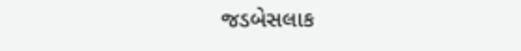જડબેસલાક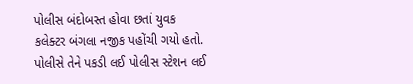પોલીસ બંદોબસ્ત હોવા છતાં યુવક કલેક્ટર બંગલા નજીક પહોંચી ગયો હતો. પોલીસે તેને પકડી લઈ પોલીસ સ્ટેશન લઈ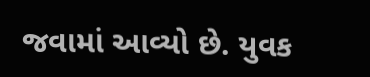જવામાં આવ્યો છે. યુવક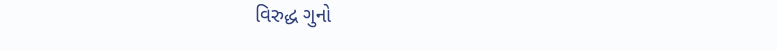વિરુદ્ધ ગુનો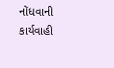નોંધવાની કાર્યવાહી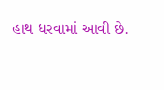હાથ ધરવામાં આવી છે.